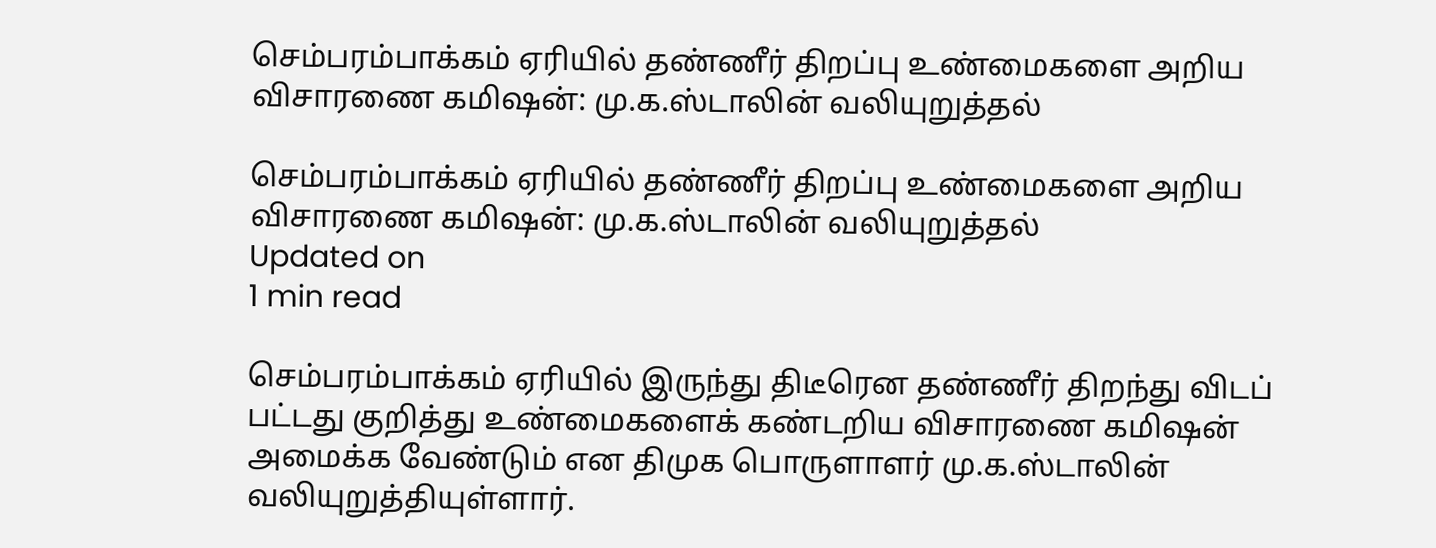செம்பரம்பாக்கம் ஏரியில் தண்ணீர் திறப்பு உண்மைகளை அறிய விசாரணை கமிஷன்: மு.க.ஸ்டாலின் வலியுறுத்தல்

செம்பரம்பாக்கம் ஏரியில் தண்ணீர் திறப்பு உண்மைகளை அறிய விசாரணை கமிஷன்: மு.க.ஸ்டாலின் வலியுறுத்தல்
Updated on
1 min read

செம்பரம்பாக்கம் ஏரியில் இருந்து திடீரென தண்ணீர் திறந்து விடப் பட்டது குறித்து உண்மைகளைக் கண்டறிய விசாரணை கமிஷன் அமைக்க வேண்டும் என திமுக பொருளாளர் மு.க.ஸ்டாலின் வலியுறுத்தியுள்ளார்.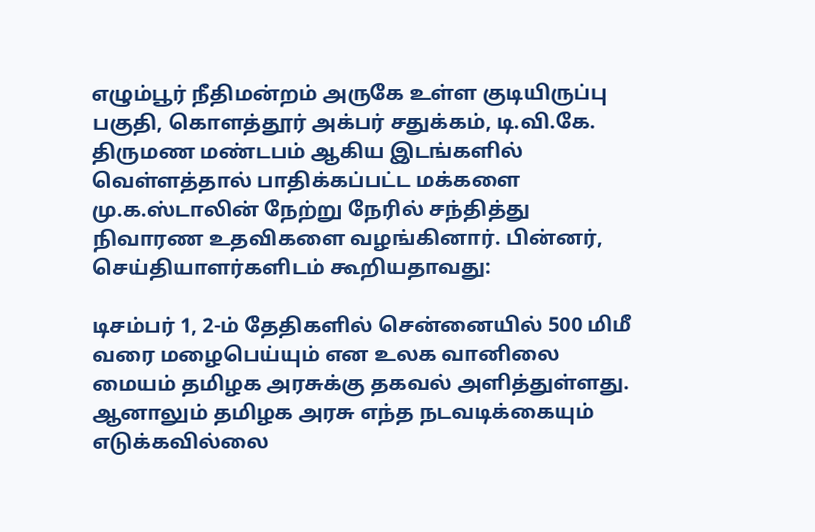எழும்பூர் நீதிமன்றம் அருகே உள்ள குடியிருப்பு பகுதி, கொளத்தூர் அக்பர் சதுக்கம், டி.வி.கே. திருமண மண்டபம் ஆகிய இடங்களில் வெள்ளத்தால் பாதிக்கப்பட்ட மக்களை மு.க.ஸ்டாலின் நேற்று நேரில் சந்தித்து நிவாரண உதவிகளை வழங்கினார். பின்னர், செய்தியாளர்களிடம் கூறியதாவது:

டிசம்பர் 1, 2-ம் தேதிகளில் சென்னையில் 500 மிமீ வரை மழைபெய்யும் என உலக வானிலை மையம் தமிழக அரசுக்கு தகவல் அளித்துள்ளது. ஆனாலும் தமிழக அரசு எந்த நடவடிக்கையும் எடுக்கவில்லை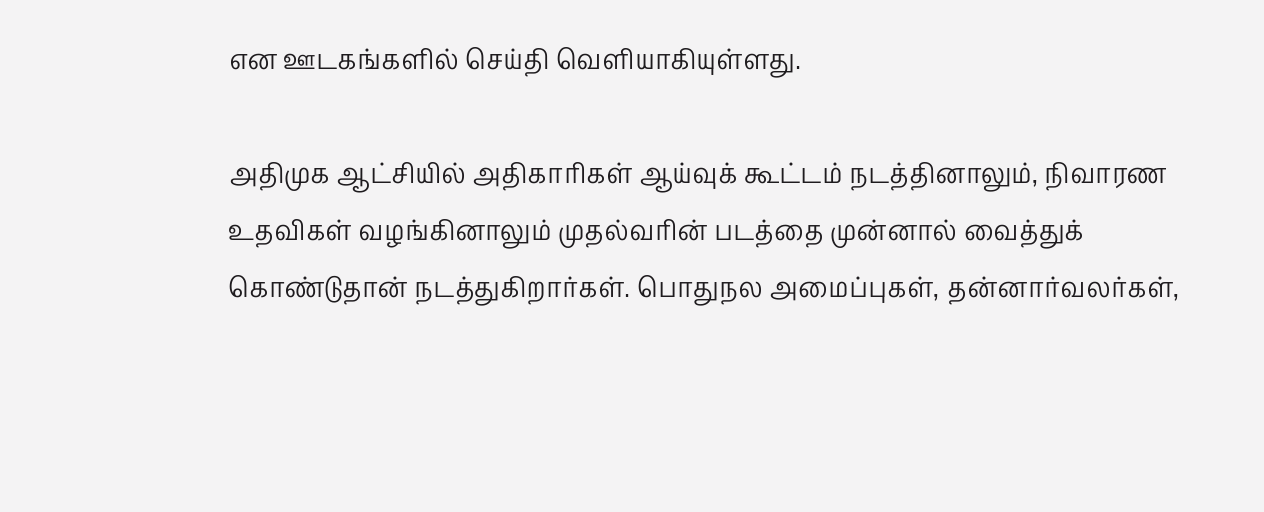என ஊடகங்களில் செய்தி வெளியாகியுள்ளது.

அதிமுக ஆட்சியில் அதிகாரிகள் ஆய்வுக் கூட்டம் நடத்தினாலும், நிவாரண உதவிகள் வழங்கினாலும் முதல்வரின் படத்தை முன்னால் வைத்துக் கொண்டுதான் நடத்துகிறார்கள். பொதுநல அமைப்புகள், தன்னார்வலர்கள்,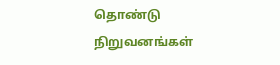தொண்டு நிறுவனங்கள்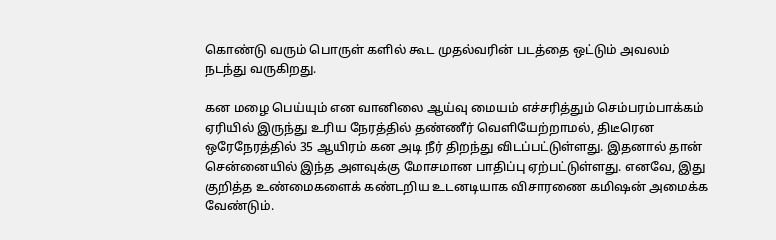கொண்டு வரும் பொருள் களில் கூட முதல்வரின் படத்தை ஒட்டும் அவலம் நடந்து வருகிறது.

கன மழை பெய்யும் என வானிலை ஆய்வு மையம் எச்சரித்தும் செம்பரம்பாக்கம் ஏரியில் இருந்து உரிய நேரத்தில் தண்ணீர் வெளியேற்றாமல், திடீரென ஒரேநேரத்தில் 35 ஆயிரம் கன அடி நீர் திறந்து விடப்பட்டுள்ளது. இதனால் தான் சென்னையில் இந்த அளவுக்கு மோசமான பாதிப்பு ஏற்பட்டுள்ளது. எனவே, இது குறித்த உண்மைகளைக் கண்டறிய உடனடியாக விசாரணை கமிஷன் அமைக்க வேண்டும்.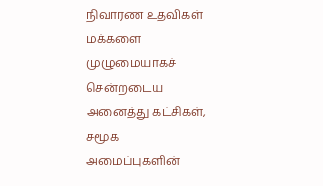நிவாரண உதவிகள் மக்களை முழுமையாகச் சென்றடைய அனைத்து கட்சிகள், சமூக அமைப்புகளின்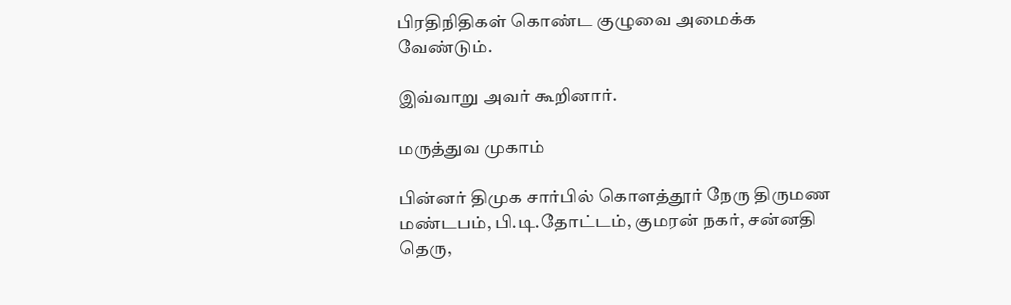பிரதிநிதிகள் கொண்ட குழுவை அமைக்க வேண்டும்.

இவ்வாறு அவர் கூறினார்.

மருத்துவ முகாம்

பின்னர் திமுக சார்பில் கொளத்தூர் நேரு திருமண மண்டபம், பி.டி.தோட்டம், குமரன் நகர், சன்னதி தெரு,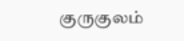குருகுலம்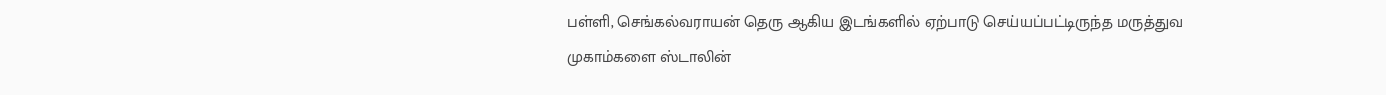பள்ளி, செங்கல்வராயன் தெரு ஆகிய இடங்களில் ஏற்பாடு செய்யப்பட்டிருந்த மருத்துவ முகாம்களை ஸ்டாலின்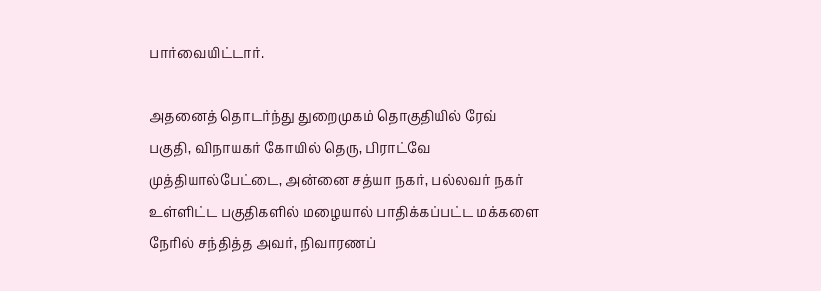பார்வையிட்டார்.

அதனைத் தொடர்ந்து துறைமுகம் தொகுதியில் ரேவ் பகுதி, விநாயகர் கோயில் தெரு, பிராட்வே முத்தியால்பேட்டை, அன்னை சத்யா நகர், பல்லவர் நகர் உள்ளிட்ட பகுதிகளில் மழையால் பாதிக்கப்பட்ட மக்களை நேரில் சந்தித்த அவர், நிவாரணப்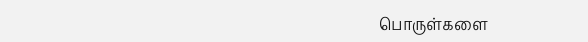பொருள்களை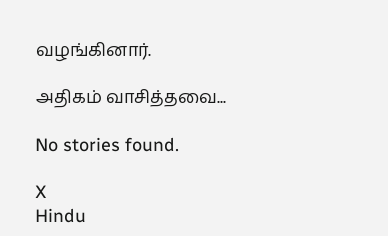வழங்கினார்.

அதிகம் வாசித்தவை...

No stories found.

X
Hindu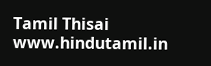Tamil Thisai
www.hindutamil.in